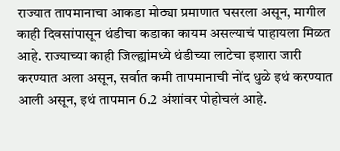राज्यात तापमानाचा आकडा मोठ्या प्रमाणात घसरला असून, मागील काही दिवसांपासून थंडीचा कडाका कायम असल्याचं पाहायला मिळत आहे. राज्याच्या काही जिल्ह्यांमध्ये थंडीच्या लाटेचा इशारा जारी करण्यात अला असून, सर्वात कमी तापमानाची नोंद धुळे इथं करण्यात आली असून, इथं तापमान 6.2 अंशांवर पोहोचलं आहे.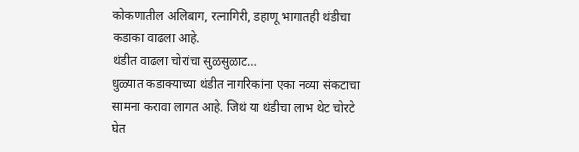कोकणातील अलिबाग, रत्नागिरी, डहाणू भागातही थंडीचा कडाका वाढला आहे.
थंडीत वाढला चोरांचा सुळसुळाट…
धुळ्यात कडाक्याच्या थंडीत नागरिकांना एका नव्या संकटाचा सामना करावा लागत आहे. जिथं या थंडीचा लाभ थेट चोरटे घेत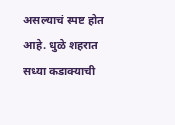असल्याचं स्पष्ट होत आहे. धुळे शहरात सध्या कडाक्याची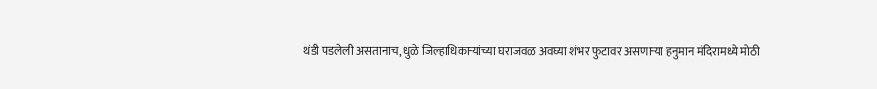थंडी पडलेली असतानाच, धुळे जिल्हाधिकाऱ्यांच्या घराजवळ अवघ्या शंभर फुटावर असणाऱ्या हनुमान मंदिरामध्ये मोठी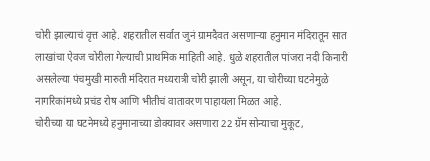चोरी झाल्याचं वृत्त आहे. शहरातील सर्वात जुनं ग्रामदैवत असणाऱ्या हनुमान मंदिरातून सात लाखांचा ऐवज चोरीला गेल्याची प्राथमिक माहिती आहे. धुळे शहरातील पांजरा नदी किनारी असलेल्या पंचमुखी मारुती मंदिरात मध्यरात्री चोरी झाली असून, या चोरीच्या घटनेमुळे नागरिकांमध्ये प्रचंड रोष आणि भीतीचं वातावरण पाहायला मिळत आहे.
चोरीच्या या घटनेमध्ये हनुमानाच्या डोक्यावर असणारा 22 ग्रॅम सोन्याचा मुकूट,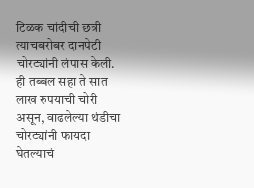टिळक चांदीची छत्री त्याचबरोबर दानपेटी चोरट्यांनी लंपास केली. ही तब्बल सहा ते सात लाख रुपयाची चोरी असून, वाढलेल्या थंडीचा चोरट्यांनी फायदा घेतल्याचं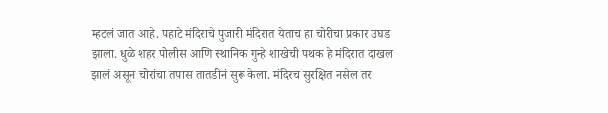म्हटलं जात आहे. पहाटे मंदिराचे पुजारी मंदिरात येताच हा चोरीचा प्रकार उघड झाला. धुळे शहर पोलीस आणि स्थानिक गुन्हे शाखेची पथक हे मंदिरात दाखल झालं असून चोरांचा तपास तातडीनं सुरू केला. मंदिरच सुरक्षित नसेल तर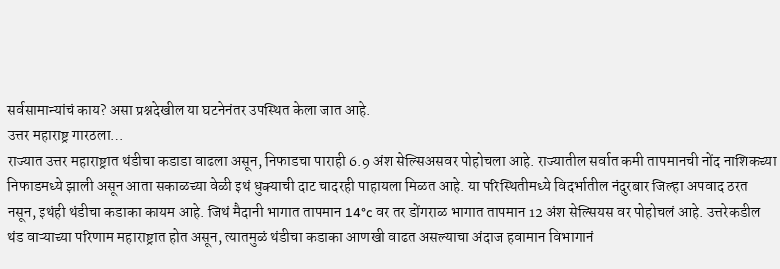सर्वसामान्यांचं काय? असा प्रश्नदेखील या घटनेनंतर उपस्थित केला जात आहे.
उत्तर महाराष्ट्र गारठला…
राज्यात उत्तर महाराष्ट्रात थंडीचा कडाडा वाढला असून, निफाडचा पाराही 6.9 अंश सेल्सिअसवर पोहोचला आहे. राज्यातील सर्वात कमी तापमानची नोंद नाशिकच्या निफाडमध्ये झाली असून आता सकाळच्या वेळी इथं धुक्याची दाट चादरही पाहायला मिळत आहे. या परिस्थितीमध्ये विदर्भातील नंदुरबार जिल्हा अपवाद ठरत नसून, इथंही थंडीचा कडाका कायम आहे. जिथं मैदानी भागात तापमान 14°c वर तर डोंगराळ भागात तापमान 12 अंश सेल्सियस वर पोहोचलं आहे. उत्तरेकडील थंड वाऱ्याच्या परिणाम महाराष्ट्रात होत असून, त्यातमुळं थंडीचा कडाका आणखी वाढत असल्याचा अंदाज हवामान विभागानं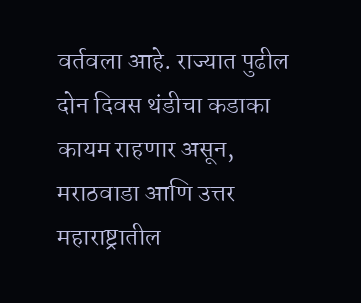वर्तवला आहे. राज्यात पुढील दोन दिवस थंडीचा कडाका कायम राहणार असून, मराठवाडा आणि उत्तर महाराष्ट्रातील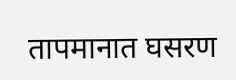तापमानात घसरण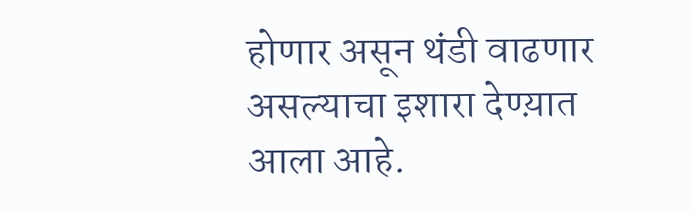होणार असून थंडी वाढणार असल्याचा इशारा देण्य़ात आला आहे.